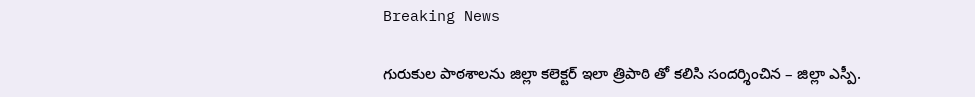Breaking News

గురుకుల పాఠశాలను జిల్లా కలెక్టర్ ఇలా త్రిపాఠి తో కలిసి సందర్శించిన – జిల్లా ఎస్పీ.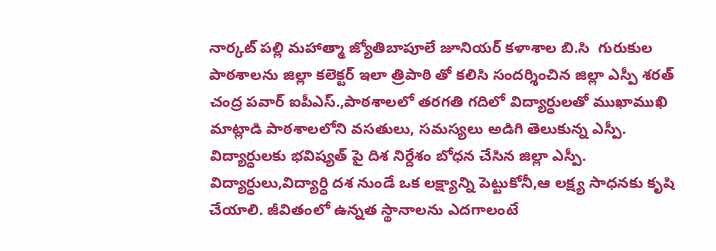నార్కట్ పల్లి మహాత్మా జ్యోతిబాపూలే జూనియర్ కళాశాల బి.సి  గురుకుల పాఠశాలను జిల్లా కలెక్టర్ ఇలా త్రిపాఠి తో కలిసి సందర్శించిన జిల్లా ఎస్పీ శరత్ చంద్ర పవార్ ఐపీఎస్.,పాఠశాలలో తరగతి గదిలో విద్యార్ధులతో ముఖాముఖి మాట్లాడి పాఠశాలలోని వసతులు, సమస్యలు అడిగి తెలుకున్న ఎస్పీ. విద్యార్ధులకు భవిష్యత్ పై దిశ నిర్దేశం బోధన చేసిన జిల్లా ఎస్పీ. విద్యార్ధులు,విద్యార్ధి దశ నుండే ఒక లక్ష్యాన్ని పెట్టుకోనీ,ఆ లక్ష్య సాధనకు కృషి చేయాలి. జీవితంలో ఉన్నత స్థానాలను ఎదగాలంటే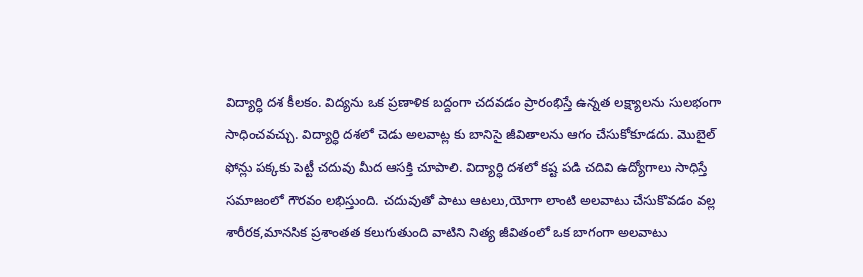విద్యార్ధి దశ కీలకం. విద్యను ఒక ప్రణాళిక బద్దంగా చదవడం ప్రారంభిస్తే ఉన్నత లక్ష్యాలను సులభంగా సాధించవచ్చు. విద్యార్ధి దశలో చెడు అలవాట్ల కు బానిసై జీవితాలను ఆగం చేసుకోకూడదు. మొబైల్ ఫోన్లు పక్కకు పెట్టీ చదువు మీద ఆసక్తి చూపాలి. విద్యార్ధి దశలో కష్ట పడి చదివి ఉద్యోగాలు సాధిస్తే సమాజంలో గౌరవం లభిస్తుంది. చదువుతో పాటు ఆటలు,యోగా లాంటి అలవాటు చేసుకొవడం వల్ల శారీరక,మానసిక ప్రశాంతత కలుగుతుంది వాటిని నిత్య జీవితంలో ఒక బాగంగా అలవాటు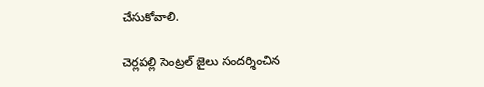చేసుకోవాలి.

చెర్లపల్లి సెంట్రల్ జైలు సందర్శించిన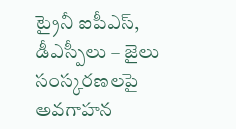ట్రైనీ ఐపీఎస్, డీఎస్పీలు – జైలు సంస్కరణలపై అవగాహన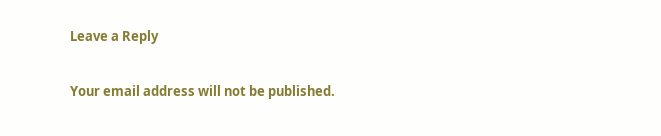Leave a Reply

Your email address will not be published.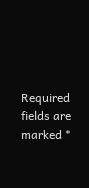Required fields are marked *